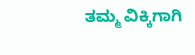ತಮ್ಮ ವಿಕ್ಕಿಗಾಗಿ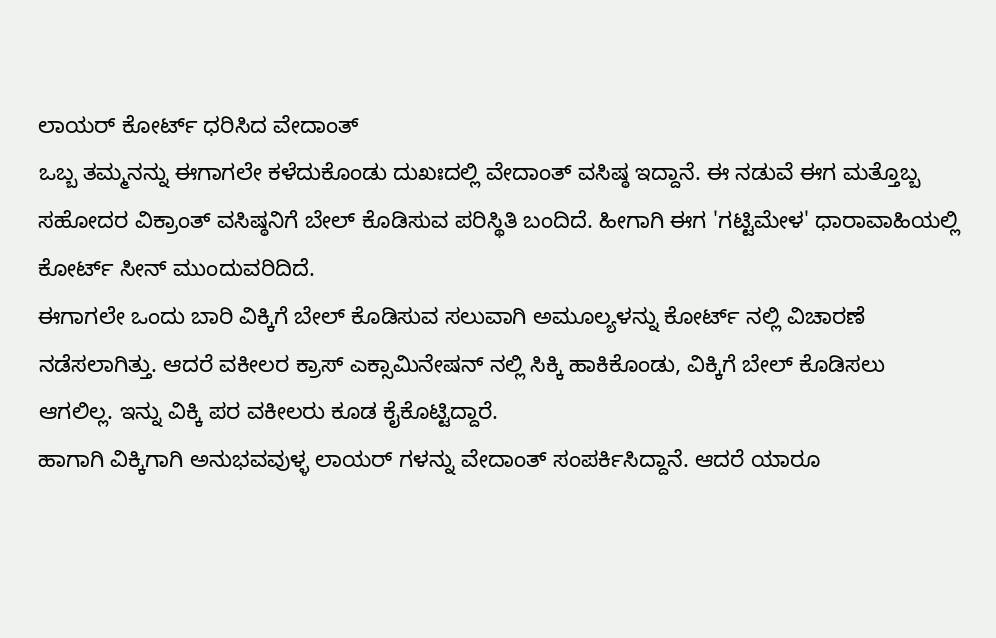ಲಾಯರ್ ಕೋರ್ಟ್ ಧರಿಸಿದ ವೇದಾಂತ್
ಒಬ್ಬ ತಮ್ಮನನ್ನು ಈಗಾಗಲೇ ಕಳೆದುಕೊಂಡು ದುಖಃದಲ್ಲಿ ವೇದಾಂತ್ ವಸಿಷ್ಠ ಇದ್ದಾನೆ. ಈ ನಡುವೆ ಈಗ ಮತ್ತೊಬ್ಬ ಸಹೋದರ ವಿಕ್ರಾಂತ್ ವಸಿಷ್ಠನಿಗೆ ಬೇಲ್ ಕೊಡಿಸುವ ಪರಿಸ್ಥಿತಿ ಬಂದಿದೆ. ಹೀಗಾಗಿ ಈಗ 'ಗಟ್ಟಿಮೇಳ' ಧಾರಾವಾಹಿಯಲ್ಲಿ ಕೋರ್ಟ್ ಸೀನ್ ಮುಂದುವರಿದಿದೆ.
ಈಗಾಗಲೇ ಒಂದು ಬಾರಿ ವಿಕ್ಕಿಗೆ ಬೇಲ್ ಕೊಡಿಸುವ ಸಲುವಾಗಿ ಅಮೂಲ್ಯಳನ್ನು ಕೋರ್ಟ್ ನಲ್ಲಿ ವಿಚಾರಣೆ ನಡೆಸಲಾಗಿತ್ತು. ಆದರೆ ವಕೀಲರ ಕ್ರಾಸ್ ಎಕ್ಸಾಮಿನೇಷನ್ ನಲ್ಲಿ ಸಿಕ್ಕಿ ಹಾಕಿಕೊಂಡು, ವಿಕ್ಕಿಗೆ ಬೇಲ್ ಕೊಡಿಸಲು ಆಗಲಿಲ್ಲ. ಇನ್ನು ವಿಕ್ಕಿ ಪರ ವಕೀಲರು ಕೂಡ ಕೈಕೊಟ್ಟಿದ್ದಾರೆ.
ಹಾಗಾಗಿ ವಿಕ್ಕಿಗಾಗಿ ಅನುಭವವುಳ್ಳ ಲಾಯರ್ ಗಳನ್ನು ವೇದಾಂತ್ ಸಂಪರ್ಕಿಸಿದ್ದಾನೆ. ಆದರೆ ಯಾರೂ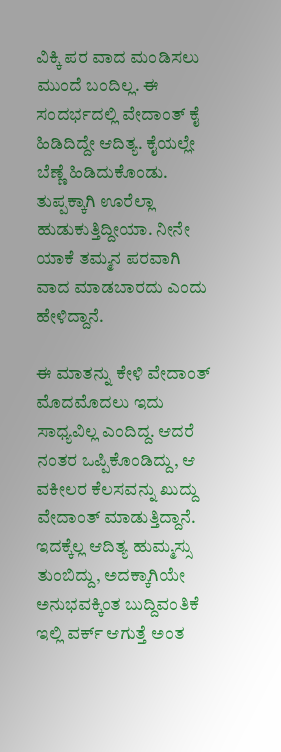ವಿಕ್ಕಿ ಪರ ವಾದ ಮಂಡಿಸಲು ಮುಂದೆ ಬಂದಿಲ್ಲ. ಈ ಸಂದರ್ಭದಲ್ಲಿ ವೇದಾಂತ್ ಕೈ ಹಿಡಿದಿದ್ದೇ ಆದಿತ್ಯ. ಕೈಯಲ್ಲೇ ಬೆಣ್ಣೆ ಹಿಡಿದುಕೊಂಡು. ತುಪ್ಪಕ್ಕಾಗಿ ಊರೆಲ್ಲಾ ಹುಡುಕುತ್ತಿದ್ದೀಯಾ. ನೀನೇ ಯಾಕೆ ತಮ್ಮನ ಪರವಾಗಿ ವಾದ ಮಾಡಬಾರದು ಎಂದು ಹೇಳಿದ್ದಾನೆ.

ಈ ಮಾತನ್ನು ಕೇಳಿ ವೇದಾಂತ್ ಮೊದಮೊದಲು ಇದು ಸಾಧ್ಯವಿಲ್ಲ ಎಂದಿದ್ದ. ಆದರೆ ನಂತರ ಒಪ್ಪಿಕೊಂಡಿದ್ದು, ಆ ವಕೀಲರ ಕೆಲಸವನ್ನು ಖುದ್ದು ವೇದಾಂತ್ ಮಾಡುತ್ತಿದ್ದಾನೆ. ಇದಕ್ಕೆಲ್ಲ ಆದಿತ್ಯ ಹುಮ್ಮಸ್ಸು ತುಂಬಿದ್ದು, ಅದಕ್ಕಾಗಿಯೇ ಅನುಭವಕ್ಕಿಂತ ಬುದ್ದಿವಂತಿಕೆ ಇಲ್ಲಿ ವರ್ಕ್ ಆಗುತ್ತೆ ಅಂತ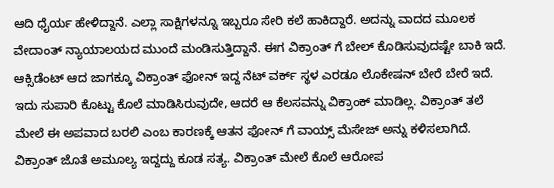ಆದಿ ಧೈರ್ಯ ಹೇಳಿದ್ದಾನೆ. ಎಲ್ಲಾ ಸಾಕ್ಷಿಗಳನ್ನೂ ಇಬ್ಬರೂ ಸೇರಿ ಕಲೆ ಹಾಕಿದ್ದಾರೆ. ಅದನ್ನು ವಾದದ ಮೂಲಕ ವೇದಾಂತ್ ನ್ಯಾಯಾಲಯದ ಮುಂದೆ ಮಂಡಿಸುತ್ತಿದ್ದಾನೆ. ಈಗ ವಿಕ್ರಾಂತ್ ಗೆ ಬೇಲ್ ಕೊಡಿಸುವುದಷ್ಟೇ ಬಾಕಿ ಇದೆ.
ಆಕ್ಸಿಡೆಂಟ್ ಆದ ಜಾಗಕ್ಕೂ ವಿಕ್ರಾಂತ್ ಫೋನ್ ಇದ್ದ ನೆಟ್ ವರ್ಕ್ ಸ್ಥಳ ಎರಡೂ ಲೊಕೇಷನ್ ಬೇರೆ ಬೇರೆ ಇದೆ. ಇದು ಸುಪಾರಿ ಕೊಟ್ಟು ಕೊಲೆ ಮಾಡಿಸಿರುವುದೇ, ಆದರೆ ಆ ಕೆಲಸವನ್ನು ವಿಕ್ರಾಂಕ್ ಮಾಡಿಲ್ಲ. ವಿಕ್ರಾಂತ್ ತಲೆ ಮೇಲೆ ಈ ಅಪವಾದ ಬರಲಿ ಎಂಬ ಕಾರಣಕ್ಕೆ ಆತನ ಫೋನ್ ಗೆ ವಾಯ್ಸ್ ಮೆಸೇಜ್ ಅನ್ನು ಕಳಿಸಲಾಗಿದೆ. ವಿಕ್ರಾಂತ್ ಜೊತೆ ಅಮೂಲ್ಯ ಇದ್ದದ್ದು ಕೂಡ ಸತ್ಯ. ವಿಕ್ರಾಂತ್ ಮೇಲೆ ಕೊಲೆ ಆರೋಪ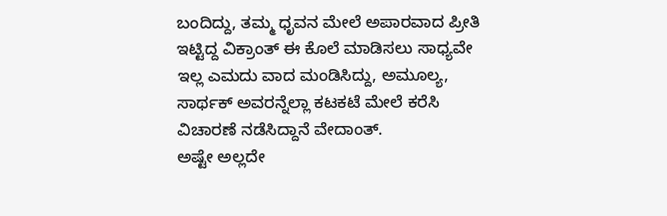ಬಂದಿದ್ದು, ತಮ್ಮ ಧೃವನ ಮೇಲೆ ಅಪಾರವಾದ ಪ್ರೀತಿ ಇಟ್ಟಿದ್ದ ವಿಕ್ರಾಂತ್ ಈ ಕೊಲೆ ಮಾಡಿಸಲು ಸಾಧ್ಯವೇ ಇಲ್ಲ ಎಮದು ವಾದ ಮಂಡಿಸಿದ್ದು, ಅಮೂಲ್ಯ, ಸಾರ್ಥಕ್ ಅವರನ್ನೆಲ್ಲಾ ಕಟಕಟೆ ಮೇಲೆ ಕರೆಸಿ ವಿಚಾರಣೆ ನಡೆಸಿದ್ದಾನೆ ವೇದಾಂತ್.
ಅಷ್ಟೇ ಅಲ್ಲದೇ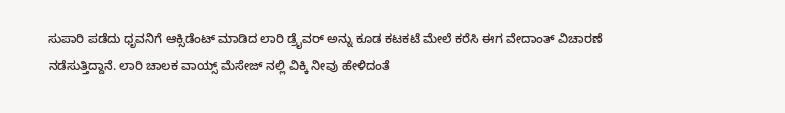ಸುಪಾರಿ ಪಡೆದು ಧೃವನಿಗೆ ಆಕ್ಸಿಡೆಂಟ್ ಮಾಡಿದ ಲಾರಿ ಡ್ರೈವರ್ ಅನ್ನು ಕೂಡ ಕಟಕಟೆ ಮೇಲೆ ಕರೆಸಿ ಈಗ ವೇದಾಂತ್ ವಿಚಾರಣೆ ನಡೆಸುತ್ತಿದ್ದಾನೆ. ಲಾರಿ ಚಾಲಕ ವಾಯ್ಸ್ ಮೆಸೇಜ್ ನಲ್ಲಿ ವಿಕ್ಕಿ ನೀವು ಹೇಳಿದಂತೆ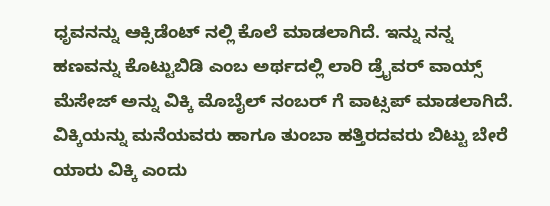ಧೃವನನ್ನು ಆಕ್ಸಿಡೆಂಟ್ ನಲ್ಲಿ ಕೊಲೆ ಮಾಡಲಾಗಿದೆ. ಇನ್ನು ನನ್ನ ಹಣವನ್ನು ಕೊಟ್ಟುಬಿಡಿ ಎಂಬ ಅರ್ಥದಲ್ಲಿ ಲಾರಿ ಡ್ರೈವರ್ ವಾಯ್ಸ್ ಮೆಸೇಜ್ ಅನ್ನು ವಿಕ್ಕಿ ಮೊಬೈಲ್ ನಂಬರ್ ಗೆ ವಾಟ್ಸಪ್ ಮಾಡಲಾಗಿದೆ. ವಿಕ್ಕಿಯನ್ನು ಮನೆಯವರು ಹಾಗೂ ತುಂಬಾ ಹತ್ತಿರದವರು ಬಿಟ್ಟು ಬೇರೆ ಯಾರು ವಿಕ್ಕಿ ಎಂದು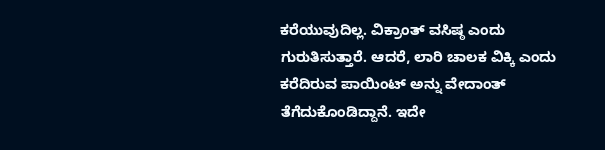ಕರೆಯುವುದಿಲ್ಲ. ವಿಕ್ರಾಂತ್ ವಸಿಷ್ಠ ಎಂದು ಗುರುತಿಸುತ್ತಾರೆ. ಆದರೆ, ಲಾರಿ ಚಾಲಕ ವಿಕ್ಕಿ ಎಂದು ಕರೆದಿರುವ ಪಾಯಿಂಟ್ ಅನ್ನು ವೇದಾಂತ್ ತೆಗೆದುಕೊಂಡಿದ್ದಾನೆ. ಇದೇ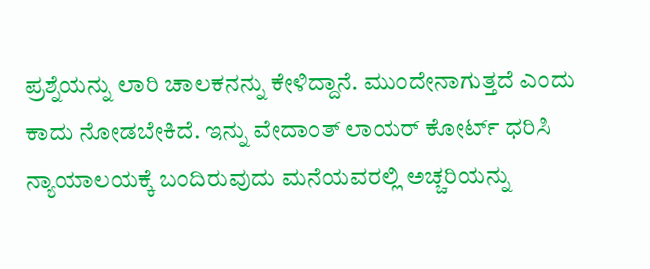ಪ್ರಶ್ನೆಯನ್ನು ಲಾರಿ ಚಾಲಕನನ್ನು ಕೇಳಿದ್ದಾನೆ. ಮುಂದೇನಾಗುತ್ತದೆ ಎಂದು ಕಾದು ನೋಡಬೇಕಿದೆ. ಇನ್ನು ವೇದಾಂತ್ ಲಾಯರ್ ಕೋರ್ಟ್ ಧರಿಸಿ ನ್ಯಾಯಾಲಯಕ್ಕೆ ಬಂದಿರುವುದು ಮನೆಯವರಲ್ಲಿ ಅಚ್ಚರಿಯನ್ನು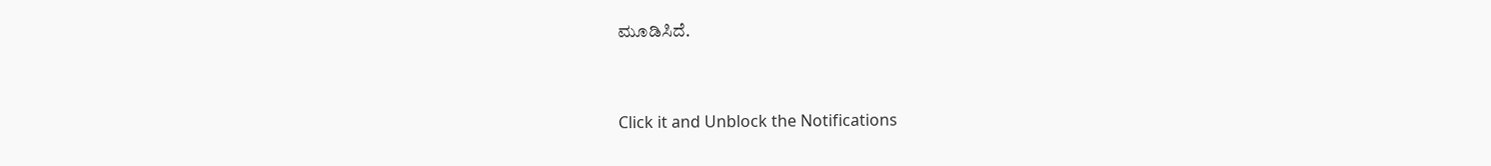ಮೂಡಿಸಿದೆ.


Click it and Unblock the Notifications